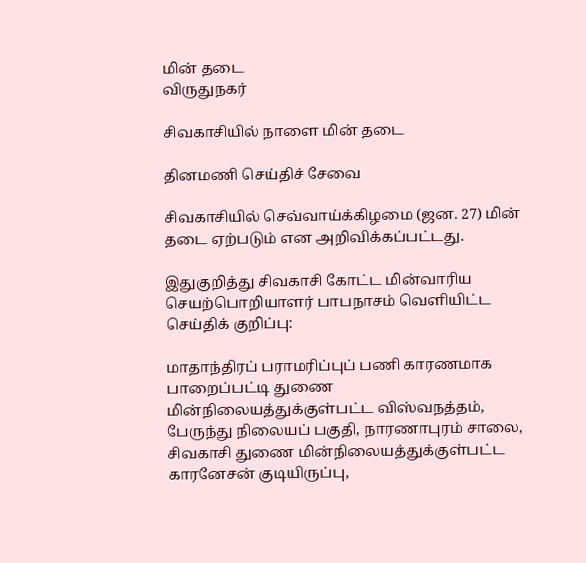மின் தடை
விருதுநகர்

சிவகாசியில் நாளை மின் தடை

தினமணி செய்திச் சேவை

சிவகாசியில் செவ்வாய்க்கிழமை (ஜன. 27) மின் தடை ஏற்படும் என அறிவிக்கப்பட்டது.

இதுகுறித்து சிவகாசி கோட்ட மின்வாரிய செயற்பொறியாளர் பாபநாசம் வெளியிட்ட செய்திக் குறிப்பு:

மாதாந்திரப் பராமரிப்புப் பணி காரணமாக பாறைப்பட்டி துணை மின்நிலையத்துக்குள்பட்ட விஸ்வநத்தம், பேருந்து நிலையப் பகுதி, நாரணாபுரம் சாலை, சிவகாசி துணை மின்நிலையத்துக்குள்பட்ட காரனேசன் குடியிருப்பு,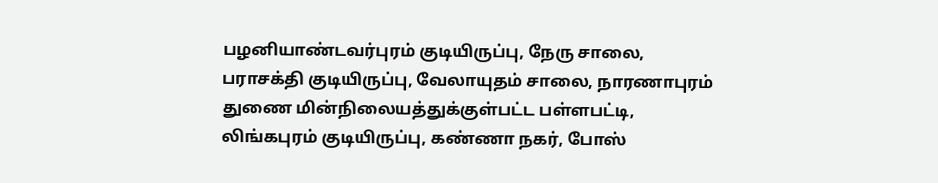பழனியாண்டவர்புரம் குடியிருப்பு, நேரு சாலை, பராசக்தி குடியிருப்பு, வேலாயுதம் சாலை, நாரணாபுரம் துணை மின்நிலையத்துக்குள்பட்ட பள்ளபட்டி, லிங்கபுரம் குடியிருப்பு, கண்ணா நகர், போஸ்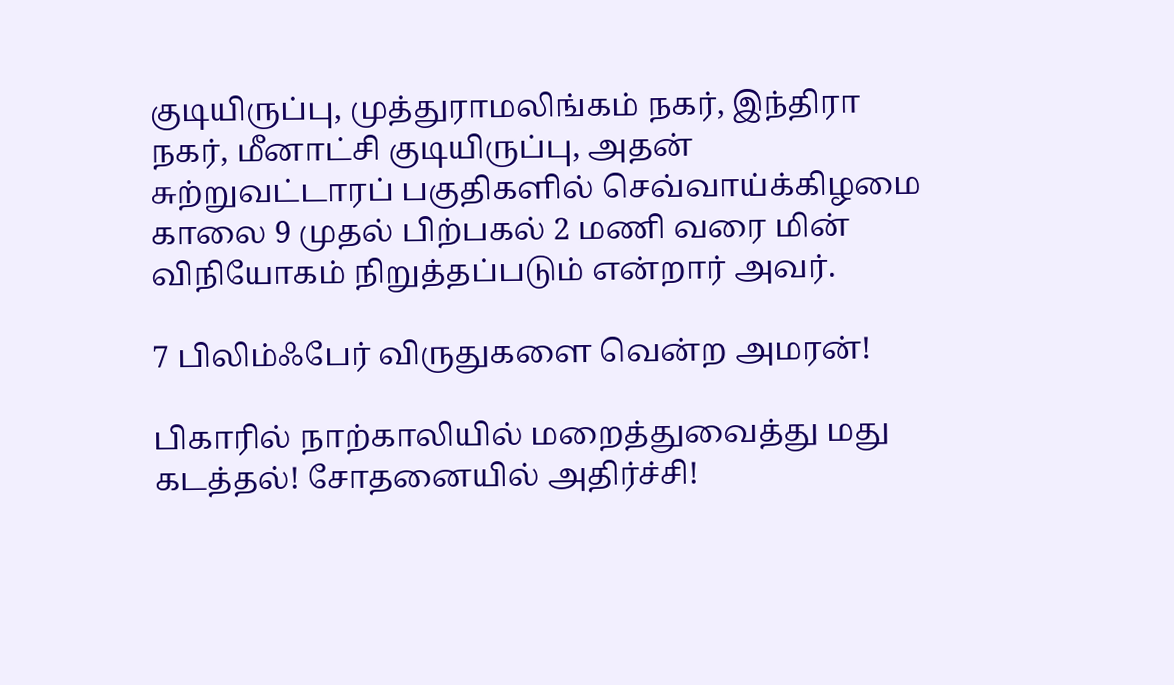குடியிருப்பு, முத்துராமலிங்கம் நகர், இந்திரா நகர், மீனாட்சி குடியிருப்பு, அதன் சுற்றுவட்டாரப் பகுதிகளில் செவ்வாய்க்கிழமை காலை 9 முதல் பிற்பகல் 2 மணி வரை மின் விநியோகம் நிறுத்தப்படும் என்றார் அவர்.

7 பிலிம்ஃபேர் விருதுகளை வென்ற அமரன்!

பிகாரில் நாற்காலியில் மறைத்துவைத்து மது கடத்தல்! சோதனையில் அதிர்ச்சி!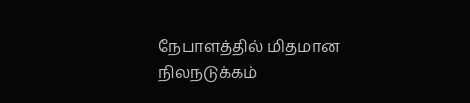நேபாளத்தில் மிதமான நிலநடுக்கம்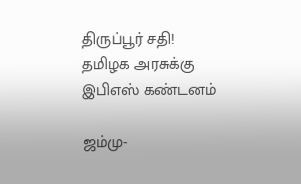திருப்பூர் சதி! தமிழக அரசுக்கு இபிஎஸ் கண்டனம்

ஜம்மு-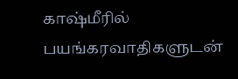காஷ்மீரில் பயங்கரவாதிகளுடன்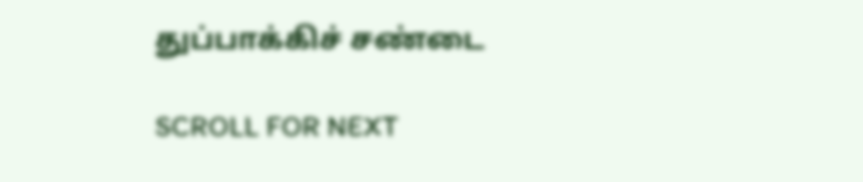துப்பாக்கிச் சண்டை

SCROLL FOR NEXT